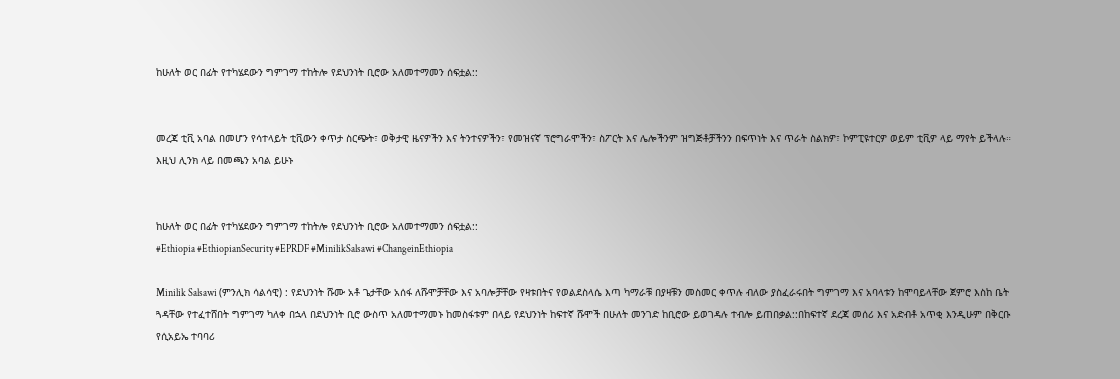ከሁለት ወር በፊት የተካሄደውን ግምገማ ተከትሎ የደህንነት ቢሮው አለመተማመን ሰፍቷል::


መረጃ ቲቪ አባል በመሆን የሳተላይት ቲቪውን ቀጥታ ስርጭት፣ ወቅታዊ ዜናዎችን እና ትንተናዎችን፣ የመዝናኛ ፕሮግራሞችን፣ ስፖርት እና ሌሎችንም ዝግጅቶቻችንን በፍጥነት እና ጥራት ስልክዎ፣ ኮምፒዩተርዎ ወይም ቲቪዎ ላይ ማየት ይችላሉ። እዚህ ሊንክ ላይ በመጫን አባል ይሁኑ


ከሁለት ወር በፊት የተካሄደውን ግምገማ ተከትሎ የደህንነት ቢሮው አለመተማመን ሰፍቷል::
#Ethiopia #EthiopianSecurity #EPRDF #MinilikSalsawi #ChangeinEthiopia

Minilik Salsawi (ምንሊክ ሳልሳዊ) : የደህንነት ሹሙ አቶ ጌታቸው አሰፋ ለሹሞቻቸው እና አባሎቻቸው የዛቱበትና የወልደስላሴ እጣ ካማራቹ በያዛቹን መስመር ቀጥሉ ብለው ያስፈራሩበት ግምገማ እና አባላቱን ከሞባይላቸው ጀምሮ እስከ ቤት ጓዳቸው የተፈተሸበት ግምገማ ካለቀ በኋላ በደህንነት ቢሮ ውስጥ አለመተማመኑ ከመስፋቱም በላይ የደህንነት ከፍተኛ ሹሞች በሁለት መንገድ ከቢሮው ይወገዳሉ ተብሎ ይጠበቃል::በከፍተኛ ደረጃ መሰሪ እና አድብቶ አጥቂ እንዲሁም በቅርቡ የሲአይኤ ተባባሪ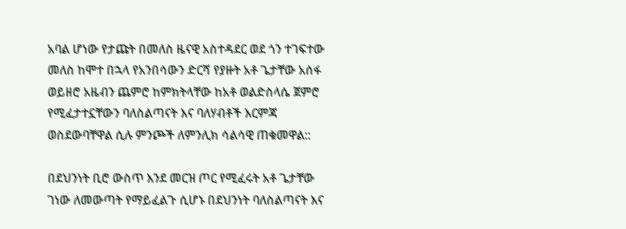አባል ሆነው የታጩት በመለስ ዜናዊ አስተዳደር ወደ ጎን ተገፍተው መለስ ከሞተ በኋላ የአንበሳውን ድርሻ የያዙት አቶ ጌታቸው አሰፋ ወይዘሮ አዜብን ጨምሮ ከምክትላቸው ከአቶ ወልድስላሴ ጀምሮ የሚፈታተኗቸውን ባለስልጣናት እና ባለሃብቶች እርምጃ ወስደውባቸዋል ሲሉ ምንጮች ለምንሊክ ሳልሳዊ ጠቁመዋል::

በደህንነት ቢሮ ውስጥ እንደ መርዝ ጦር የሚፈሩት አቶ ጌታቸው ገነው ለመውጣት የማይፈልጉ ሲሆኑ በደህንነት ባለስልጣናት እና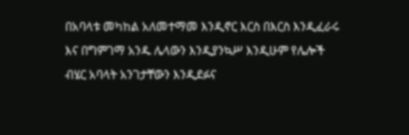በአባላቱ መካከል አለመተማመ እንዲኖር እርስ በእርስ እንዲፈራሩ እና በግምገማ አንዱ ሌላውን እንዲያንኳሥ እንዲሁም የሌሎች ብሄር አባላት አንገታቸውን እንዲደፉና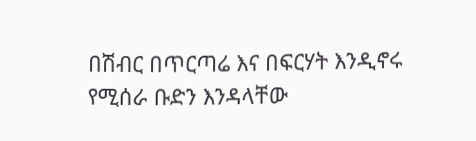በሽብር በጥርጣሬ እና በፍርሃት እንዲኖሩ የሚሰራ ቡድን እንዳላቸው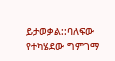ይታወቃል::ባለፍው የተካሄደው ግምገማ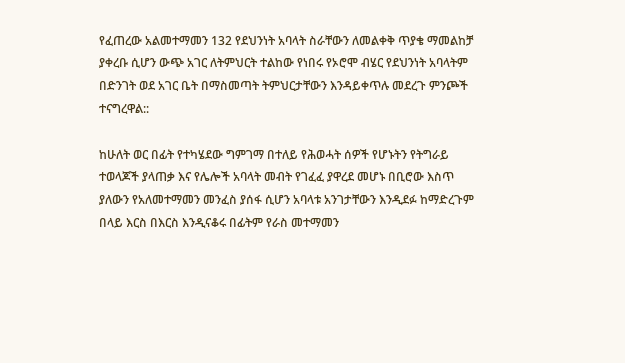የፈጠረው አልመተማመን 132 የደህንነት አባላት ስራቸውን ለመልቀቅ ጥያቄ ማመልከቻ ያቀረቡ ሲሆን ውጭ አገር ለትምህርት ተልከው የነበሩ የኦሮሞ ብሄር የደህንነት አባላትም በድንገት ወደ አገር ቤት በማስመጣት ትምህርታቸውን እንዳይቀጥሉ መደረጉ ምንጮች ተናግረዋል::

ከሁለት ወር በፊት የተካሄደው ግምገማ በተለይ የሕወሓት ሰዎች የሆኑትን የትግራይ ተወላጆች ያላጠቃ እና የሌሎች አባላት መብት የገፈፈ ያዋረደ መሆኑ በቢሮው እስጥ ያለውን የአለመተማመን መንፈስ ያሰፋ ሲሆን አባላቱ አንገታቸውን እንዲደፉ ከማድረጉም በላይ እርስ በእርስ እንዲናቆሩ በፊትም የራስ መተማመን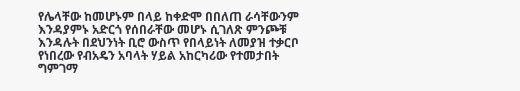የሌላቸው ከመሆኑም በላይ ከቀድሞ በበለጠ ራሳቸውንም እንዳያምኑ አድርጎ የሰበራቸው መሆኑ ሲገለጽ ምንጮቹ እንዳሉት በደህንነት ቢሮ ውስጥ የበላይነት ለመያዝ ተቃርቦ የነበረው የብአዴን አባላት ሃይል አከርካሪው የተመታበት ግምገማ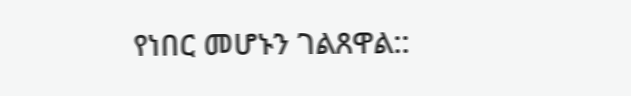የነበር መሆኑን ገልጸዋል::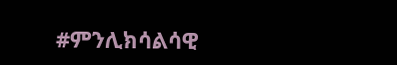#ምንሊክሳልሳዊ